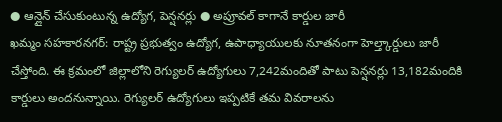● ఆన్లైన్ చేసుకుంటున్న ఉద్యోగ, పెన్షనర్లు ● అప్రూవల్ కాగానే కార్డుల జారీ
ఖమ్మం సహకారనగర్: రాష్ట్ర ప్రభుత్వం ఉద్యోగ, ఉపాధ్యాయులకు నూతనంగా హెల్త్కార్డులు జారీ చేస్తోంది. ఈ క్రమంలో జిల్లాలోని రెగ్యులర్ ఉద్యోగులు 7,242మందితో పాటు పెన్షనర్లు 13,182మందికి కార్డులు అందనున్నాయి. రెగ్యులర్ ఉద్యోగులు ఇప్పటికే తమ వివరాలను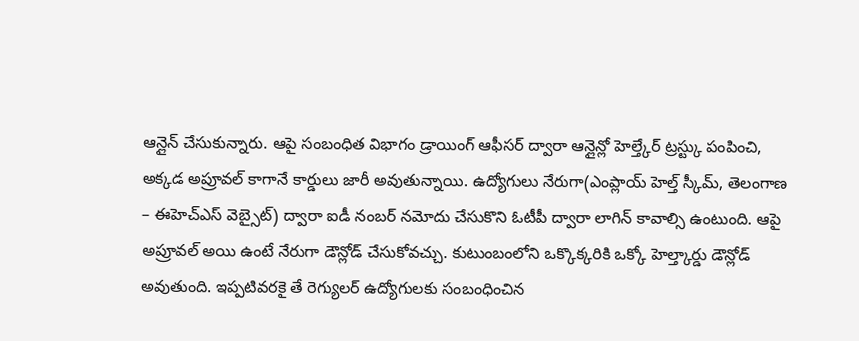ఆన్లైన్ చేసుకున్నారు. ఆపై సంబంధిత విభాగం డ్రాయింగ్ ఆఫీసర్ ద్వారా ఆన్లైన్లో హెల్త్కేర్ ట్రస్ట్కు పంపించి, అక్కడ అప్రూవల్ కాగానే కార్డులు జారీ అవుతున్నాయి. ఉద్యోగులు నేరుగా(ఎంప్లాయ్ హెల్త్ స్కీమ్, తెలంగాణ – ఈహెచ్ఎస్ వెబ్సైట్) ద్వారా ఐడీ నంబర్ నమోదు చేసుకొని ఓటీపీ ద్వారా లాగిన్ కావాల్సి ఉంటుంది. ఆపై అప్రూవల్ అయి ఉంటే నేరుగా డౌన్లోడ్ చేసుకోవచ్చు. కుటుంబంలోని ఒక్కొక్కరికి ఒక్కో హెల్త్కార్డు డౌన్లోడ్ అవుతుంది. ఇప్పటివరకై తే రెగ్యులర్ ఉద్యోగులకు సంబంధించిన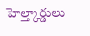హెల్త్కార్డులు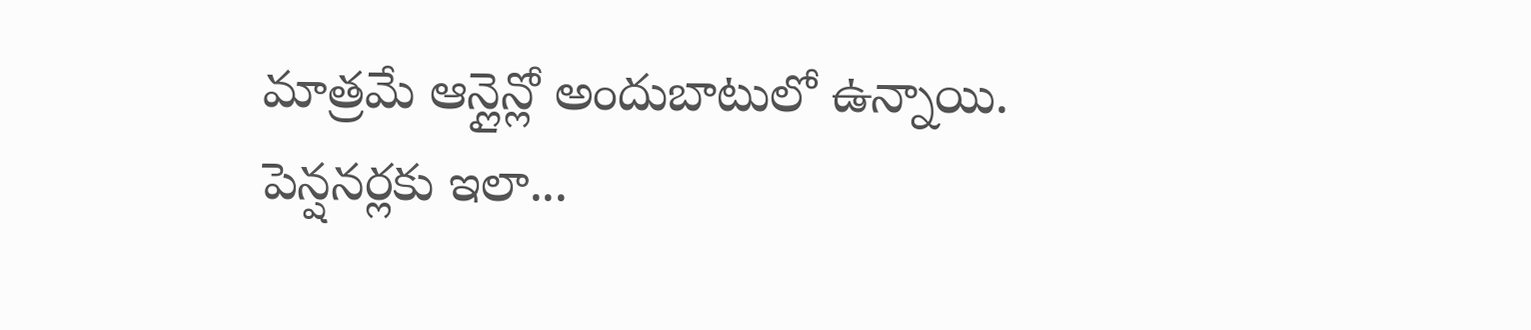మాత్రమే ఆన్లైన్లో అందుబాటులో ఉన్నాయి.
పెన్షనర్లకు ఇలా...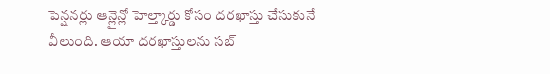పెన్షనర్లు ఆన్లైన్లో హెల్త్కార్డు కోసం దరఖాస్తు చేసుకునే వీలుంది. ఆయా దరఖాస్తులను సబ్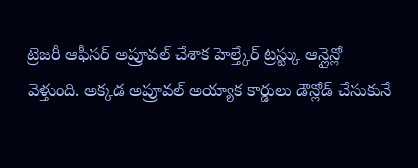ట్రెజరీ ఆఫీసర్ అప్రూవల్ చేశాక హెల్త్కేర్ ట్రస్ట్కు ఆన్లైన్లో వెళ్తుంది. అక్కడ అప్రూవల్ అయ్యాక కార్డులు డౌన్లోడ్ చేసుకునే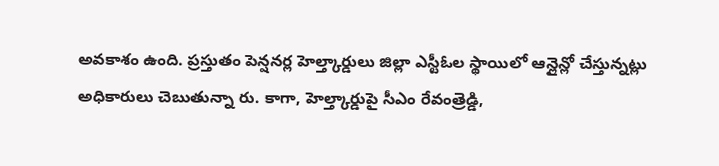అవకాశం ఉంది. ప్రస్తుతం పెన్షనర్ల హెల్త్కార్డులు జిల్లా ఎస్టీఓల స్థాయిలో ఆన్లైన్లో చేస్తున్నట్లు అధికారులు చెబుతున్నా రు. కాగా, హెల్త్కార్డుపై సీఎం రేవంత్రెడ్డి,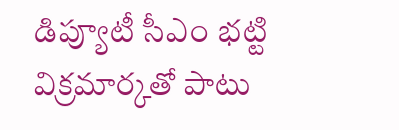డిప్యూటీ సీఎం భట్టి విక్రమార్కతో పాటు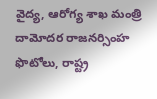వైద్య, ఆరోగ్య శాఖ మంత్రి దామోదర రాజనర్సింహ ఫొటోలు, రాష్ట్ర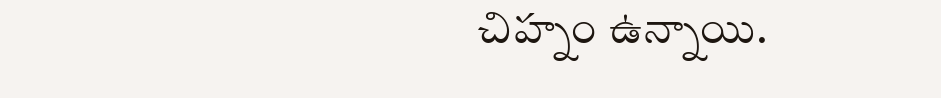చిహ్నం ఉన్నాయి.